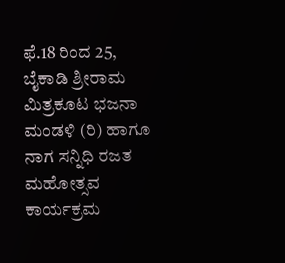ಫೆ.18 ರಿಂದ 25, ಬೈಕಾಡಿ ಶ್ರೀರಾಮ ಮಿತ್ರಕೂಟ ಭಜನಾ ಮಂಡಳಿ (ರಿ) ಹಾಗೂ ನಾಗ ಸನ್ನಿಧಿ ರಜತ ಮಹೋತ್ಸವ ಕಾರ್ಯಕ್ರಮ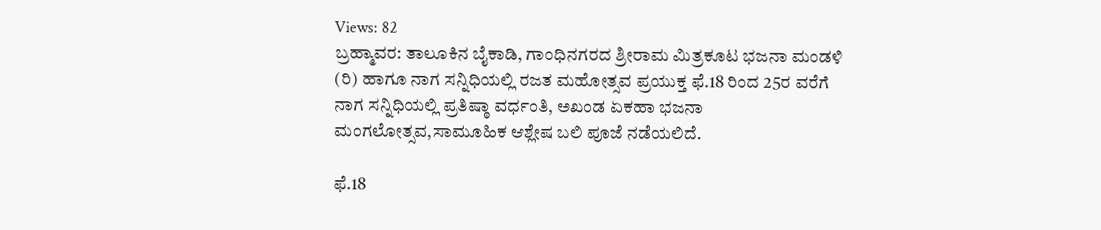Views: 82
ಬ್ರಹ್ಮಾವರ: ತಾಲೂಕಿನ ಬೈಕಾಡಿ, ಗಾಂಧಿನಗರದ ಶ್ರೀರಾಮ ಮಿತ್ರಕೂಟ ಭಜನಾ ಮಂಡಳಿ (ರಿ) ಹಾಗೂ ನಾಗ ಸನ್ನಿಧಿಯಲ್ಲಿ ರಜತ ಮಹೋತ್ಸವ ಪ್ರಯುಕ್ತ ಫೆ.18 ರಿಂದ 25ರ ವರೆಗೆ ನಾಗ ಸನ್ನಿಧಿಯಲ್ಲಿ ಪ್ರತಿಷ್ಠಾ ವರ್ಧಂತಿ, ಅಖಂಡ ಏಕಹಾ ಭಜನಾ ಮಂಗಲೋತ್ಸವ,ಸಾಮೂಹಿಕ ಆಶ್ಲೇಷ ಬಲಿ ಪೂಜೆ ನಡೆಯಲಿದೆ.

ಫೆ.18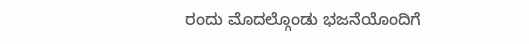ರಂದು ಮೊದಲ್ಗೊಂಡು ಭಜನೆಯೊಂದಿಗೆ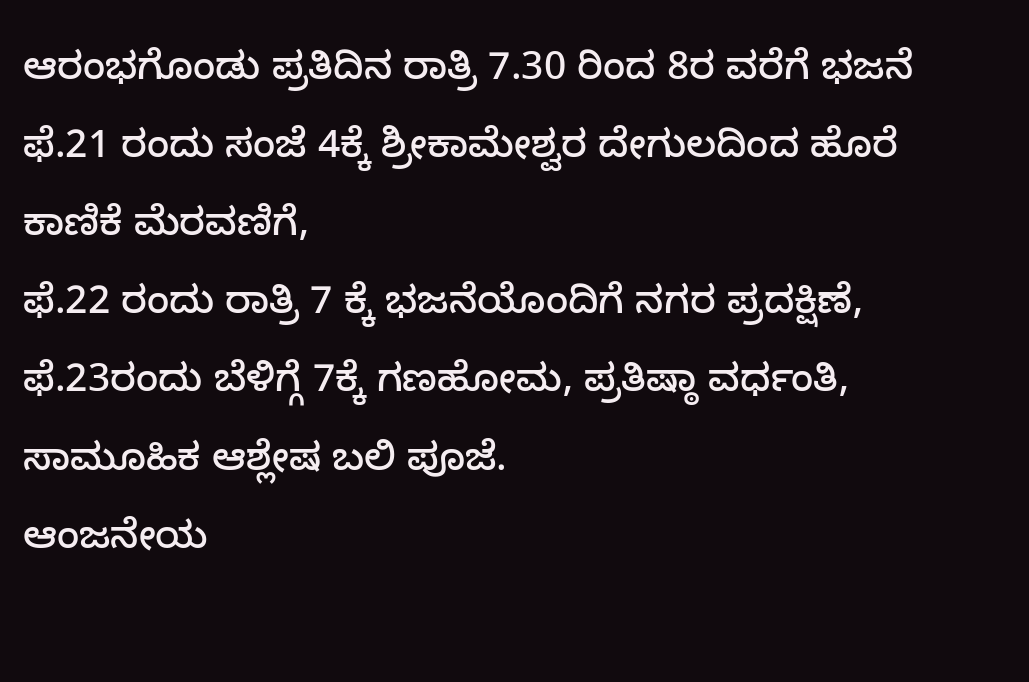ಆರಂಭಗೊಂಡು ಪ್ರತಿದಿನ ರಾತ್ರಿ 7.30 ರಿಂದ 8ರ ವರೆಗೆ ಭಜನೆ
ಫೆ.21 ರಂದು ಸಂಜೆ 4ಕ್ಕೆ ಶ್ರೀಕಾಮೇಶ್ವರ ದೇಗುಲದಿಂದ ಹೊರೆ ಕಾಣಿಕೆ ಮೆರವಣಿಗೆ,
ಫೆ.22 ರಂದು ರಾತ್ರಿ 7 ಕ್ಕೆ ಭಜನೆಯೊಂದಿಗೆ ನಗರ ಪ್ರದಕ್ಷಿಣೆ,
ಫೆ.23ರಂದು ಬೆಳಿಗ್ಗೆ 7ಕ್ಕೆ ಗಣಹೋಮ, ಪ್ರತಿಷ್ಠಾ ವರ್ಧಂತಿ, ಸಾಮೂಹಿಕ ಆಶ್ಲೇಷ ಬಲಿ ಪೂಜೆ.
ಆಂಜನೇಯ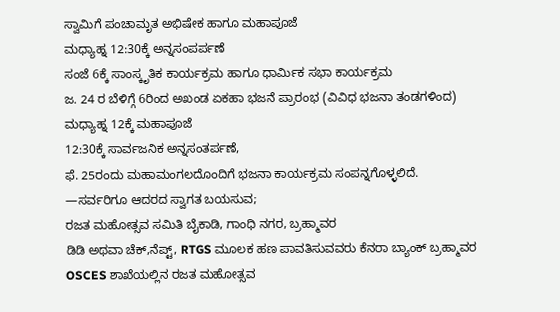ಸ್ವಾಮಿಗೆ ಪಂಚಾಮೃತ ಅಭಿಷೇಕ ಹಾಗೂ ಮಹಾಪೂಜೆ
ಮಧ್ಯಾಹ್ನ 12:30ಕ್ಕೆ ಅನ್ನಸಂಪರ್ಪಣೆ
ಸಂಜೆ 6ಕ್ಕೆ ಸಾಂಸ್ಕೃತಿಕ ಕಾರ್ಯಕ್ರಮ ಹಾಗೂ ಧಾರ್ಮಿಕ ಸಭಾ ಕಾರ್ಯಕ್ರಮ
ಜ. 24 ರ ಬೆಳಿಗ್ಗೆ 6ರಿಂದ ಅಖಂಡ ಏಕಹಾ ಭಜನೆ ಪ್ರಾರಂಭ (ವಿವಿಧ ಭಜನಾ ತಂಡಗಳಿಂದ)
ಮಧ್ಯಾಹ್ನ 12ಕ್ಕೆ ಮಹಾಪೂಜೆ
12:30ಕ್ಕೆ ಸಾರ್ವಜನಿಕ ಅನ್ನಸಂತರ್ಪಣೆ,
ಫೆ. 25ರಂದು ಮಹಾಮಂಗಲದೊಂದಿಗೆ ಭಜನಾ ಕಾರ್ಯಕ್ರಮ ಸಂಪನ್ನಗೊಳ್ಳಲಿದೆ.
—ಸರ್ವರಿಗೂ ಆದರದ ಸ್ವಾಗತ ಬಯಸುವ;
ರಜತ ಮಹೋತ್ಸವ ಸಮಿತಿ ಬೈಕಾಡಿ, ಗಾಂಧಿ ನಗರ, ಬ್ರಹ್ಮಾವರ
ಡಿಡಿ ಅಥವಾ ಚೆಕ್,ನೆಪ್ಟ್, RTGS ಮೂಲಕ ಹಣ ಪಾವತಿಸುವವರು ಕೆನರಾ ಬ್ಯಾಂಕ್ ಬ್ರಹ್ಮಾವರ OSCES ಶಾಖೆಯಲ್ಲಿನ ರಜತ ಮಹೋತ್ಸವ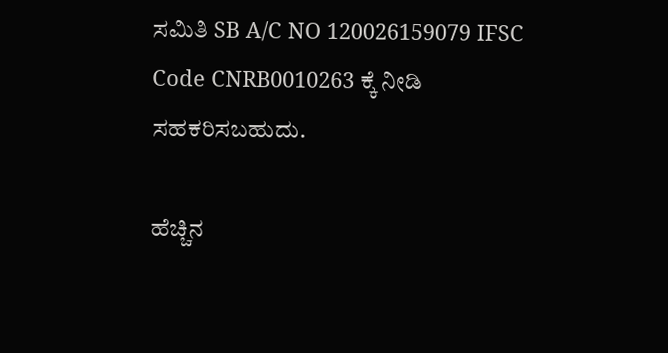ಸಮಿತಿ SB A/C NO 120026159079 IFSC Code CNRB0010263 ಕ್ಕೆ ನೀಡಿ ಸಹಕರಿಸಬಹುದು.

ಹೆಚ್ಚಿನ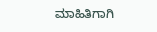ಮಾಹಿತಿಗಾಗಿ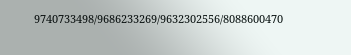9740733498/9686233269/9632302556/8088600470